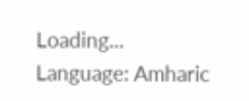Loading...
Language: Amharic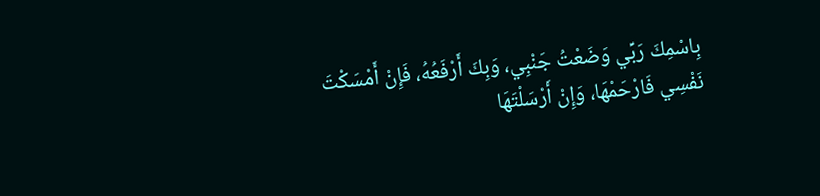بِاسْمِكَ رَبِّي وَضَعْتُ جَنْبِي، وَبِكَ أَرْفَعُهُ، فَإِنْ أَمْسَكْتَ نَفْسِي فَارْحَمْهَا، وَإِنْ أَرْسَلْتَهَا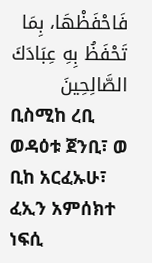فَاحْفَظْهَا، بِمَا تَحْفَظُ بِهِ عِبَادَكَ الصَّالِحِينَ
ቢስሚከ ረቢ ወዳዕቱ ጀንቢ፣ ወ ቢከ አርፈኡሁ፣ ፈኢን አምሰክተ ነፍሲ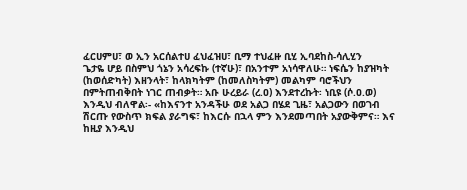ፈርሀምሀ፣ ወ ኢን አርሰልተሀ ፈህፈዝሀ፣ ቢማ ተህፈዙ ቢሂ ኢባደከስ-ሳሊሂን
ጌታዬ ሆይ በስምህ ጎኔን አሳረፍኩ (ተኛሁ)፣ በአንተም አነሳዋለሁ። ነፍሴን ከያዝካት (ከወሰድካት) እዘንላት፣ ከላክካትም (ከመለስካትም) መልካም ባሮችህን በምትጠብቅበት ነገር ጠብቃት። አቡ ሁረይራ (ረ.ዐ) እንደተረኩት፡ ነቢዩ (ሶ.ዐ.ወ) እንዲህ ብለዋል፡- «ከእናንተ አንዳችሁ ወደ አልጋ በሄደ ጊዜ፣ አልጋውን በወገብ ሽርጡ የውስጥ ክፍል ያራግፍ፣ ከእርሱ በኋላ ምን እንደመጣበት አያውቅምና። እና ከዚያ እንዲህ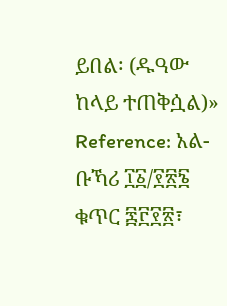ይበል፡ (ዱዓው ከላይ ተጠቅሷል)»
Reference: አል-ቡኻሪ ፲፩/፻፳፮ ቁጥር ፷፫፻፳፣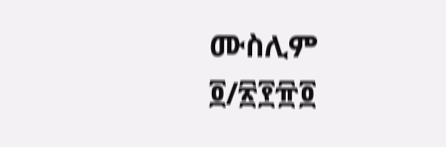ሙስሊም ፬/፳፻፹፬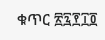ቁጥር ፳፯፻፲፬